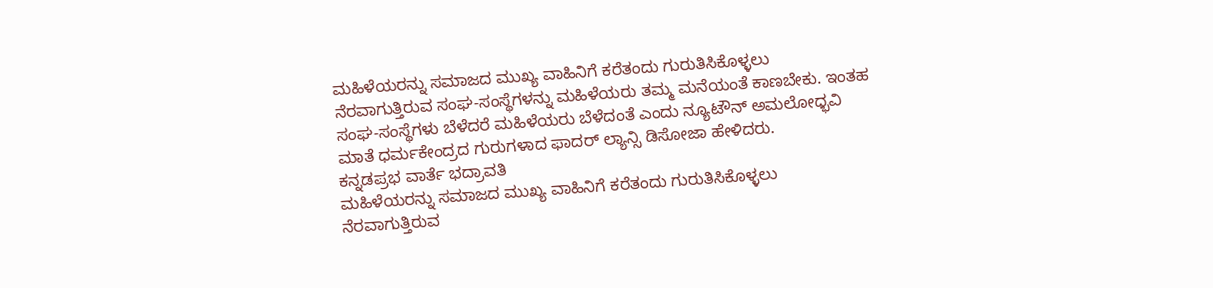ಮಹಿಳೆಯರನ್ನು ಸಮಾಜದ ಮುಖ್ಯ ವಾಹಿನಿಗೆ ಕರೆತಂದು ಗುರುತಿಸಿಕೊಳ್ಳಲು ನೆರವಾಗುತ್ತಿರುವ ಸಂಘ-ಸಂಸ್ಥೆಗಳನ್ನು ಮಹಿಳೆಯರು ತಮ್ಮ ಮನೆಯಂತೆ ಕಾಣಬೇಕು. ಇಂತಹ ಸಂಘ-ಸಂಸ್ಥೆಗಳು ಬೆಳೆದರೆ ಮಹಿಳೆಯರು ಬೆಳೆದಂತೆ ಎಂದು ನ್ಯೂಟೌನ್ ಅಮಲೋಧ್ಭವಿ ಮಾತೆ ಧರ್ಮಕೇಂದ್ರದ ಗುರುಗಳಾದ ಫಾದರ್ ಲ್ಯಾನ್ಸಿ ಡಿಸೋಜಾ ಹೇಳಿದರು.
ಕನ್ನಡಪ್ರಭ ವಾರ್ತೆ ಭದ್ರಾವತಿ
ಮಹಿಳೆಯರನ್ನು ಸಮಾಜದ ಮುಖ್ಯ ವಾಹಿನಿಗೆ ಕರೆತಂದು ಗುರುತಿಸಿಕೊಳ್ಳಲು ನೆರವಾಗುತ್ತಿರುವ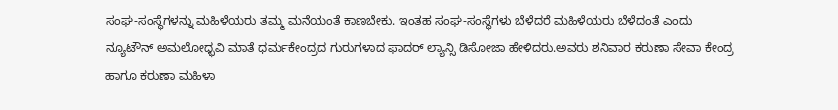ಸಂಘ-ಸಂಸ್ಥೆಗಳನ್ನು ಮಹಿಳೆಯರು ತಮ್ಮ ಮನೆಯಂತೆ ಕಾಣಬೇಕು. ಇಂತಹ ಸಂಘ-ಸಂಸ್ಥೆಗಳು ಬೆಳೆದರೆ ಮಹಿಳೆಯರು ಬೆಳೆದಂತೆ ಎಂದು ನ್ಯೂಟೌನ್ ಅಮಲೋಧ್ಭವಿ ಮಾತೆ ಧರ್ಮಕೇಂದ್ರದ ಗುರುಗಳಾದ ಫಾದರ್ ಲ್ಯಾನ್ಸಿ ಡಿಸೋಜಾ ಹೇಳಿದರು.ಅವರು ಶನಿವಾರ ಕರುಣಾ ಸೇವಾ ಕೇಂದ್ರ ಹಾಗೂ ಕರುಣಾ ಮಹಿಳಾ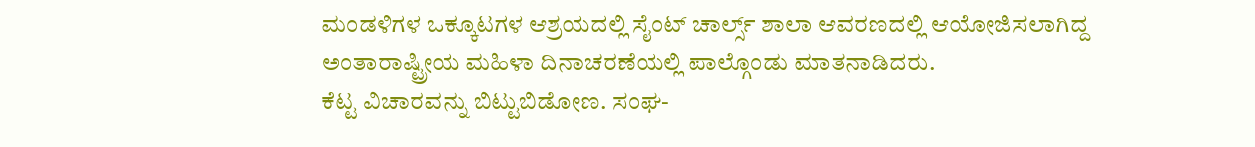ಮಂಡಳಿಗಳ ಒಕ್ಕೂಟಗಳ ಆಶ್ರಯದಲ್ಲಿ ಸೈಂಟ್ ಚಾರ್ಲ್ಸ್ ಶಾಲಾ ಆವರಣದಲ್ಲಿ ಆಯೋಜಿಸಲಾಗಿದ್ದ ಅಂತಾರಾಷ್ಟ್ರೀಯ ಮಹಿಳಾ ದಿನಾಚರಣೆಯಲ್ಲಿ ಪಾಲ್ಗೊಂಡು ಮಾತನಾಡಿದರು.
ಕೆಟ್ಟ ವಿಚಾರವನ್ನು ಬಿಟ್ಟುಬಿಡೋಣ. ಸಂಘ-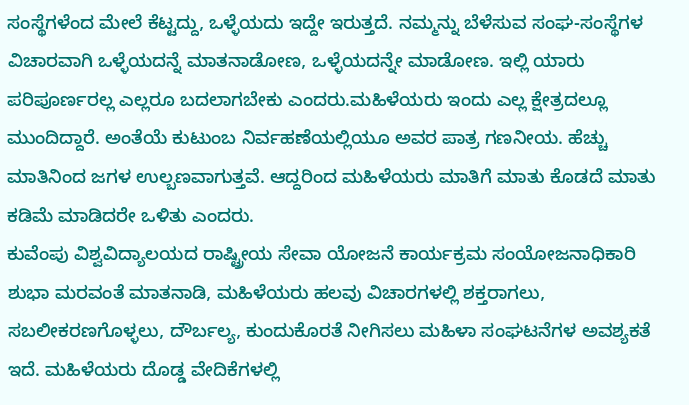ಸಂಸ್ಥೆಗಳೆಂದ ಮೇಲೆ ಕೆಟ್ಟದ್ದು, ಒಳ್ಳೆಯದು ಇದ್ದೇ ಇರುತ್ತದೆ. ನಮ್ಮನ್ನು ಬೆಳೆಸುವ ಸಂಘ-ಸಂಸ್ಥೆಗಳ ವಿಚಾರವಾಗಿ ಒಳ್ಳೆಯದನ್ನೆ ಮಾತನಾಡೋಣ, ಒಳ್ಳೆಯದನ್ನೇ ಮಾಡೋಣ. ಇಲ್ಲಿ ಯಾರು ಪರಿಪೂರ್ಣರಲ್ಲ ಎಲ್ಲರೂ ಬದಲಾಗಬೇಕು ಎಂದರು.ಮಹಿಳೆಯರು ಇಂದು ಎಲ್ಲ ಕ್ಷೇತ್ರದಲ್ಲೂ ಮುಂದಿದ್ದಾರೆ. ಅಂತೆಯೆ ಕುಟುಂಬ ನಿರ್ವಹಣೆಯಲ್ಲಿಯೂ ಅವರ ಪಾತ್ರ ಗಣನೀಯ. ಹೆಚ್ಚು ಮಾತಿನಿಂದ ಜಗಳ ಉಲ್ಬಣವಾಗುತ್ತವೆ. ಆದ್ದರಿಂದ ಮಹಿಳೆಯರು ಮಾತಿಗೆ ಮಾತು ಕೊಡದೆ ಮಾತು ಕಡಿಮೆ ಮಾಡಿದರೇ ಒಳಿತು ಎಂದರು.
ಕುವೆಂಪು ವಿಶ್ವವಿದ್ಯಾಲಯದ ರಾಷ್ಟ್ರೀಯ ಸೇವಾ ಯೋಜನೆ ಕಾರ್ಯಕ್ರಮ ಸಂಯೋಜನಾಧಿಕಾರಿ ಶುಭಾ ಮರವಂತೆ ಮಾತನಾಡಿ, ಮಹಿಳೆಯರು ಹಲವು ವಿಚಾರಗಳಲ್ಲಿ ಶಕ್ತರಾಗಲು, ಸಬಲೀಕರಣಗೊಳ್ಳಲು, ದೌರ್ಬಲ್ಯ, ಕುಂದುಕೊರತೆ ನೀಗಿಸಲು ಮಹಿಳಾ ಸಂಘಟನೆಗಳ ಅವಶ್ಯಕತೆ ಇದೆ. ಮಹಿಳೆಯರು ದೊಡ್ಡ ವೇದಿಕೆಗಳಲ್ಲಿ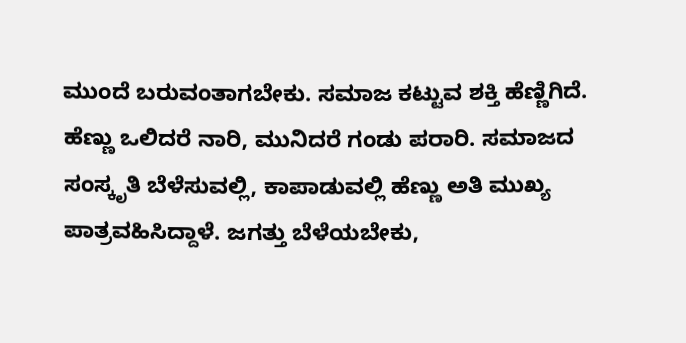ಮುಂದೆ ಬರುವಂತಾಗಬೇಕು. ಸಮಾಜ ಕಟ್ಟುವ ಶಕ್ತಿ ಹೆಣ್ಣಿಗಿದೆ. ಹೆಣ್ಣು ಒಲಿದರೆ ನಾರಿ, ಮುನಿದರೆ ಗಂಡು ಪರಾರಿ. ಸಮಾಜದ ಸಂಸ್ಕೃತಿ ಬೆಳೆಸುವಲ್ಲಿ, ಕಾಪಾಡುವಲ್ಲಿ ಹೆಣ್ಣು ಅತಿ ಮುಖ್ಯ ಪಾತ್ರವಹಿಸಿದ್ದಾಳೆ. ಜಗತ್ತು ಬೆಳೆಯಬೇಕು,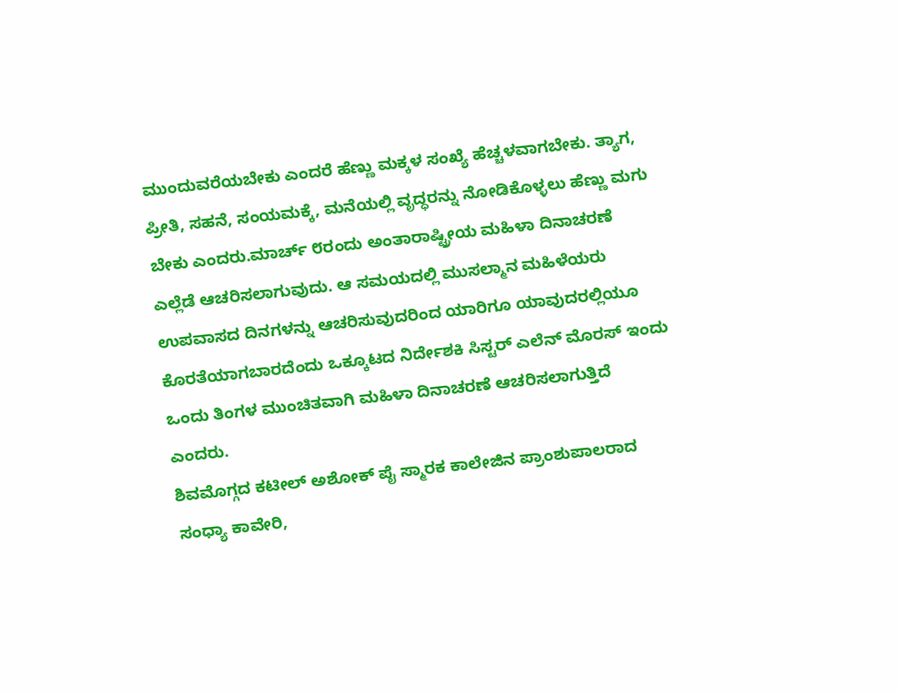ಮುಂದುವರೆಯಬೇಕು ಎಂದರೆ ಹೆಣ್ಣು ಮಕ್ಕಳ ಸಂಖ್ಯೆ ಹೆಚ್ಚಳವಾಗಬೇಕು. ತ್ಯಾಗ, ಪ್ರೀತಿ, ಸಹನೆ, ಸಂಯಮಕ್ಕೆ, ಮನೆಯಲ್ಲಿ ವೃದ್ಧರನ್ನು ನೋಡಿಕೊಳ್ಳಲು ಹೆಣ್ಣು ಮಗು ಬೇಕು ಎಂದರು.ಮಾರ್ಚ್ ೮ರಂದು ಅಂತಾರಾಷ್ಟ್ರೀಯ ಮಹಿಳಾ ದಿನಾಚರಣೆ ಎಲ್ಲೆಡೆ ಆಚರಿಸಲಾಗುವುದು. ಆ ಸಮಯದಲ್ಲಿ ಮುಸಲ್ಮಾನ ಮಹಿಳೆಯರು ಉಪವಾಸದ ದಿನಗಳನ್ನು ಆಚರಿಸುವುದರಿಂದ ಯಾರಿಗೂ ಯಾವುದರಲ್ಲಿಯೂ ಕೊರತೆಯಾಗಬಾರದೆಂದು ಒಕ್ಕೂಟದ ನಿರ್ದೇಶಕಿ ಸಿಸ್ಟರ್ ಎಲೆನ್ ಮೊರಸ್ ಇಂದು ಒಂದು ತಿಂಗಳ ಮುಂಚಿತವಾಗಿ ಮಹಿಳಾ ದಿನಾಚರಣೆ ಆಚರಿಸಲಾಗುತ್ತಿದೆ ಎಂದರು.
ಶಿವಮೊಗ್ಗದ ಕಟೀಲ್ ಅಶೋಕ್ ಪೈ ಸ್ಮಾರಕ ಕಾಲೇಜಿನ ಪ್ರಾಂಶುಪಾಲರಾದ ಸಂಧ್ಯಾ ಕಾವೇರಿ,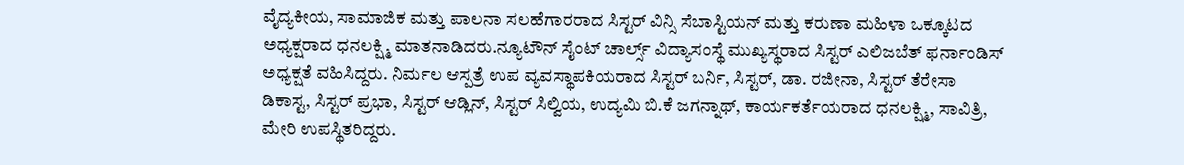ವೈದ್ಯಕೀಯ, ಸಾಮಾಜಿಕ ಮತ್ತು ಪಾಲನಾ ಸಲಹೆಗಾರರಾದ ಸಿಸ್ಟರ್ ವಿನ್ಸಿ ಸೆಬಾಸ್ಟಿಯನ್ ಮತ್ತು ಕರುಣಾ ಮಹಿಳಾ ಒಕ್ಕೂಟದ ಅಧ್ಯಕ್ಷರಾದ ಧನಲಕ್ಷ್ಮಿ ಮಾತನಾಡಿದರು.ನ್ಯೂಟೌನ್ ಸೈಂಟ್ ಚಾರ್ಲ್ಸ್ ವಿದ್ಯಾಸಂಸ್ಥೆ ಮುಖ್ಯಸ್ಥರಾದ ಸಿಸ್ಟರ್ ಎಲಿಜಬೆತ್ ಫರ್ನಾಂಡಿಸ್ ಅಧ್ಯಕ್ಷತೆ ವಹಿಸಿದ್ದರು. ನಿರ್ಮಲ ಆಸ್ಪತ್ರೆ ಉಪ ವ್ಯವಸ್ಥಾಪಕಿಯರಾದ ಸಿಸ್ಟರ್ ಬರ್ನಿ, ಸಿಸ್ಟರ್, ಡಾ. ರಜೀನಾ, ಸಿಸ್ಟರ್ ತೆರೇಸಾ ಡಿಕಾಸ್ಟ, ಸಿಸ್ಟರ್ ಪ್ರಭಾ, ಸಿಸ್ಟರ್ ಆಡ್ಲಿನ್, ಸಿಸ್ಟರ್ ಸಿಲ್ವಿಯ, ಉದ್ಯಮಿ ಬಿ.ಕೆ ಜಗನ್ನಾಥ್, ಕಾರ್ಯಕರ್ತೆಯರಾದ ಧನಲಕ್ಷ್ಮಿ, ಸಾವಿತ್ರಿ, ಮೇರಿ ಉಪಸ್ಥಿತರಿದ್ದರು.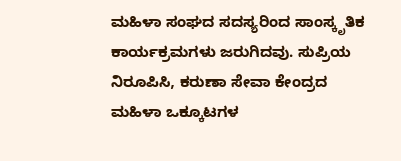ಮಹಿಳಾ ಸಂಘದ ಸದಸ್ಯರಿಂದ ಸಾಂಸ್ಕೃತಿಕ ಕಾರ್ಯಕ್ರಮಗಳು ಜರುಗಿದವು. ಸುಪ್ರಿಯ ನಿರೂಪಿಸಿ, ಕರುಣಾ ಸೇವಾ ಕೇಂದ್ರದ ಮಹಿಳಾ ಒಕ್ಕೂಟಗಳ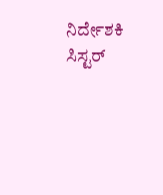ನಿರ್ದೇಶಕಿ ಸಿಸ್ಟರ್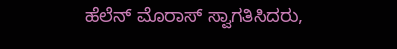ಹೆಲೆನ್ ಮೊರಾಸ್ ಸ್ವಾಗತಿಸಿದರು,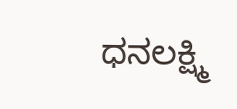ಧನಲಕ್ಷ್ಮಿ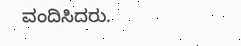ವಂದಿಸಿದರು.